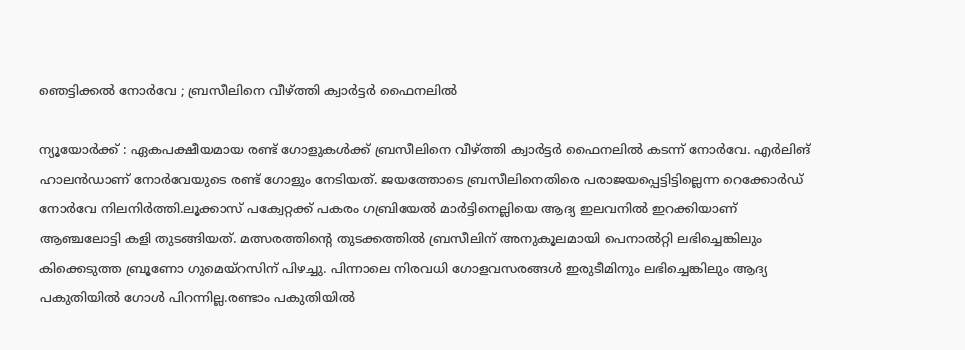ഞെട്ടിക്കൽ നോർവേ ; ബ്രസീലിനെ വീഴ്ത്തി ക്വാർട്ടർ ഫൈനലിൽ

ന്യൂയോർക്ക് : ഏകപക്ഷീയമായ രണ്ട് ഗോളുകൾക്ക് ബ്രസീലിനെ വീഴ്ത്തി ക്വാർട്ടർ ഫൈനലിൽ കടന്ന് നോർവേ. എർലിങ് ഹാലൻഡാണ് നോർവേയുടെ രണ്ട് ഗോളും നേടിയത്. ജയത്തോടെ ബ്രസീലിനെതിരെ പരാജയപ്പെട്ടിട്ടില്ലെന്ന റെക്കോർഡ് നോർവേ നിലനിർത്തി.ലൂക്കാസ് പക്വേറ്റക്ക് പകരം ഗബ്രിയേൽ മാർട്ടിനെല്ലിയെ ആദ്യ ഇലവനിൽ ഇറക്കിയാണ് ആഞ്ചലോട്ടി കളി തുടങ്ങിയത്. മത്സരത്തിന്റെ തുടക്കത്തിൽ ബ്രസീലിന് അനുകൂലമായി പെനാൽറ്റി ലഭിച്ചെങ്കിലും കിക്കെടുത്ത ബ്രൂണോ ഗുമെയ്റസിന് പിഴച്ചു. പിന്നാലെ നിരവധി ഗോളവസരങ്ങൾ ഇരുടീമിനും ലഭിച്ചെങ്കിലും ആദ്യ പകുതിയിൽ ഗോൾ പിറന്നില്ല.രണ്ടാം പകുതിയിൽ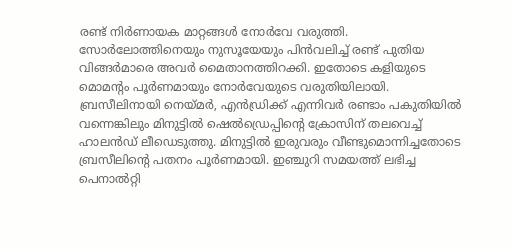രണ്ട് നിർണായക മാറ്റങ്ങൾ നോർവേ വരുത്തി. സോർലോത്തിനെയും നുസൂയേയും പിൻവലിച്ച് രണ്ട് പുതിയ വിങ്ങർമാരെ അവർ മൈതാനത്തിറക്കി. ഇതോടെ കളിയുടെ മൊമന്റം പൂർണമായും നോർവേയുടെ വരുതിയിലായി. ബ്രസീലിനായി നെയ്മർ, എൻഡ്രിക്ക് എന്നിവർ രണ്ടാം പകുതിയിൽ വന്നെങ്കിലും മിനുട്ടിൽ ഷെൽഡ്രെപ്പിന്റെ ക്രോസിന് തലവെച്ച് ഹാലൻഡ് ലീഡെടുത്തു. മിനുട്ടിൽ ഇരുവരും വീണ്ടുമൊന്നിച്ചതോടെ ബ്രസീലിന്റെ പതനം പൂർണമായി. ഇഞ്ചുറി സമയത്ത് ലഭിച്ച പെനാൽറ്റി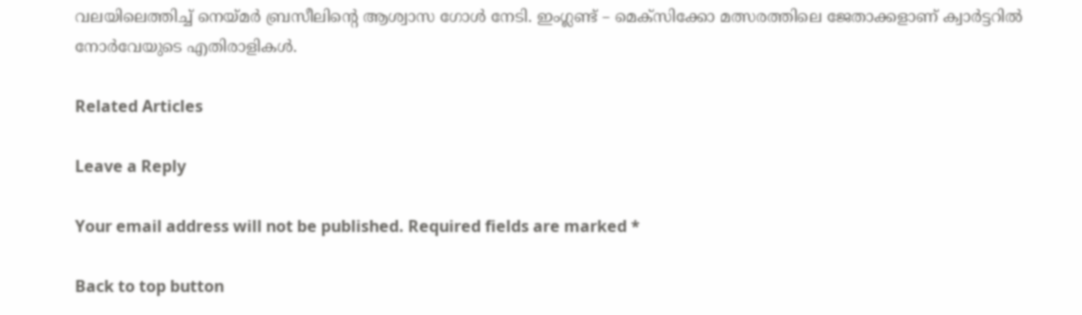വലയിലെത്തിച്ച് നെയ്മർ ബ്രസീലിന്റെ ആശ്വാസ ഗോൾ നേടി. ഇംഗ്ലണ്ട് – മെക്സിക്കോ മത്സരത്തിലെ ജേതാക്കളാണ് ക്വാർട്ടറിൽ നോർവേയുടെ എതിരാളികൾ.

Related Articles

Leave a Reply

Your email address will not be published. Required fields are marked *

Back to top button